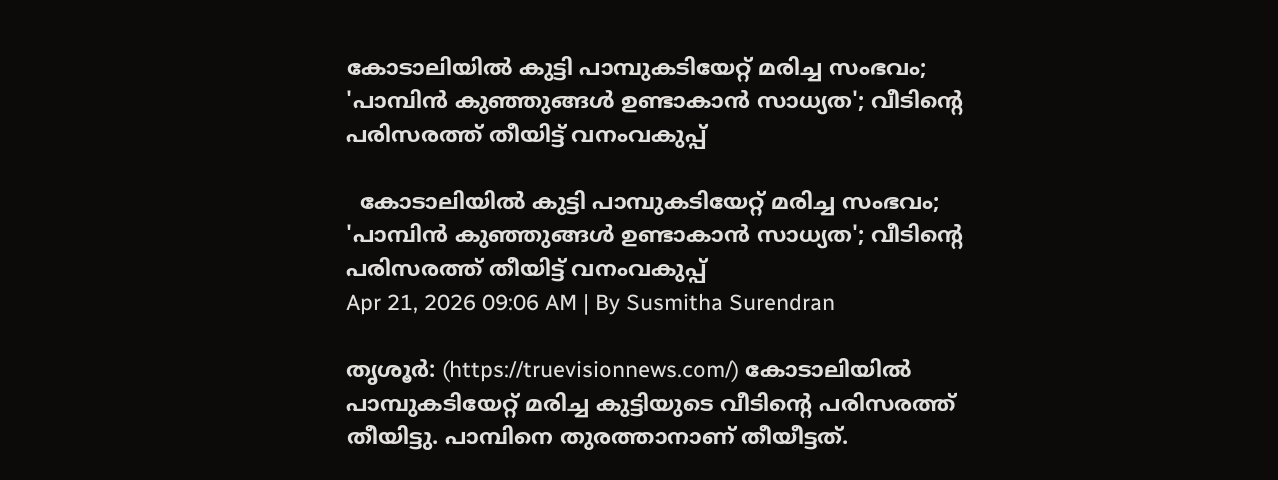കോടാലിയില്‍ കുട്ടി പാമ്പുകടിയേറ്റ് മരിച്ച സംഭവം; 'പാമ്പിന്‍ കുഞ്ഞുങ്ങള്‍ ഉണ്ടാകാന്‍ സാധ്യത'; വീടിന്റെ പരിസരത്ത് തീയിട്ട് വനംവകുപ്പ്

  കോടാലിയില്‍ കുട്ടി പാമ്പുകടിയേറ്റ് മരിച്ച സംഭവം; 'പാമ്പിന്‍ കുഞ്ഞുങ്ങള്‍ ഉണ്ടാകാന്‍ സാധ്യത'; വീടിന്റെ പരിസരത്ത് തീയിട്ട് വനംവകുപ്പ്
Apr 21, 2026 09:06 AM | By Susmitha Surendran

തൃശൂര്‍: (https://truevisionnews.com/) കോടാലിയില്‍ പാമ്പുകടിയേറ്റ് മരിച്ച കുട്ടിയുടെ വീടിന്റെ പരിസരത്ത് തീയിട്ടു. പാമ്പിനെ തുരത്താനാണ് തീയീട്ടത്.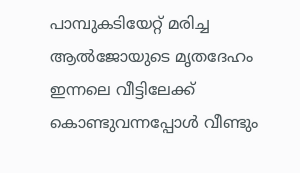പാമ്പുകടിയേറ്റ് മരിച്ച ആല്‍ജോയുടെ മൃതദേഹം ഇന്നലെ വീട്ടിലേക്ക് കൊണ്ടുവന്നപ്പോള്‍ വീണ്ടും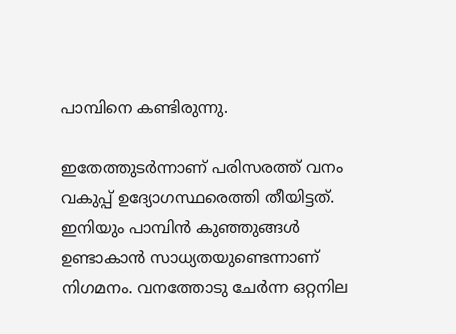പാമ്പിനെ കണ്ടിരുന്നു.

ഇതേത്തുടര്‍ന്നാണ് പരിസരത്ത് വനം വകുപ്പ് ഉദ്യോഗസ്ഥരെത്തി തീയിട്ടത്. ഇനിയും പാമ്പിന്‍ കുഞ്ഞുങ്ങള്‍ ഉണ്ടാകാന്‍ സാധ്യതയുണ്ടെന്നാണ് നിഗമനം. വനത്തോടു ചേര്‍ന്ന ഒറ്റനില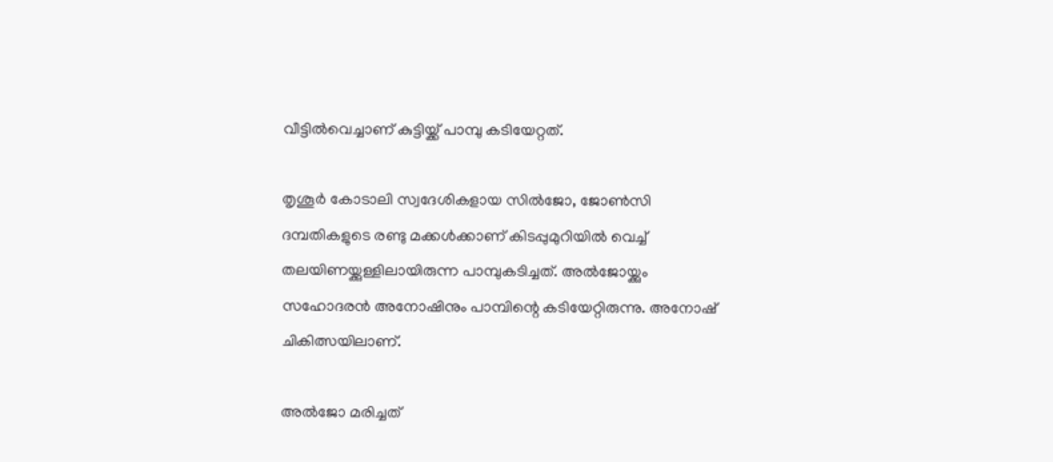വീട്ടില്‍വെച്ചാണ് കുട്ടിയ്ക്ക് പാമ്പു കടിയേറ്റത്.

തൃശൂര്‍ കോടാലി സ്വദേശികളായ സില്‍ജോ, ജോണ്‍സി ദമ്പതികളുടെ രണ്ടു മക്കള്‍ക്കാണ് കിടപ്പുമുറിയില്‍ വെച്ച് തലയിണയ്ക്കുള്ളിലായിരുന്ന പാമ്പുകടിച്ചത്. അല്‍ജോയ്ക്കും സഹോദരന്‍ അനോഷിനും പാമ്പിന്റെ കടിയേറ്റിരുന്നു. അനോഷ് ചികിത്സയിലാണ്.

അല്‍ജോ മരിച്ചത്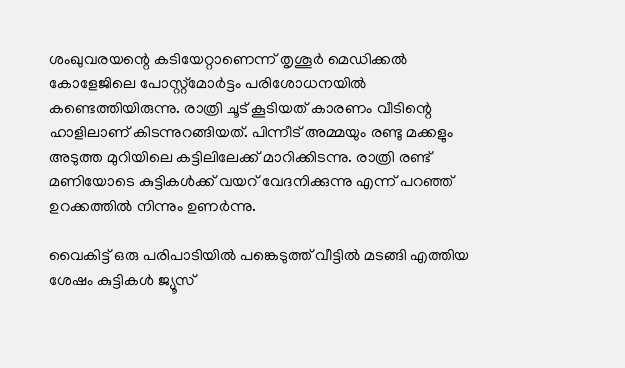ശംഖുവരയന്റെ കടിയേറ്റാണെന്ന് തൃശൂര്‍ മെഡിക്കല്‍ കോളേജിലെ പോസ്റ്റ്മോര്‍ട്ടം പരിശോധനയില്‍ കണ്ടെത്തിയിരുന്നു. രാത്രി ചൂട് കൂടിയത് കാരണം വീടിന്റെ ഹാളിലാണ് കിടന്നുറങ്ങിയത്. പിന്നീട് അമ്മയും രണ്ടു മക്കളും അടുത്ത മുറിയിലെ കട്ടിലിലേക്ക് മാറിക്കിടന്നു. രാത്രി രണ്ട് മണിയോടെ കുട്ടികള്‍ക്ക് വയറ് വേദനിക്കുന്നു എന്ന് പറഞ്ഞ് ഉറക്കത്തില്‍ നിന്നും ഉണര്‍ന്നു.

വൈകിട്ട് ഒരു പരിപാടിയില്‍ പങ്കെടുത്ത് വീട്ടില്‍ മടങ്ങി എത്തിയ ശേഷം കുട്ടികള്‍ ജ്യൂസ്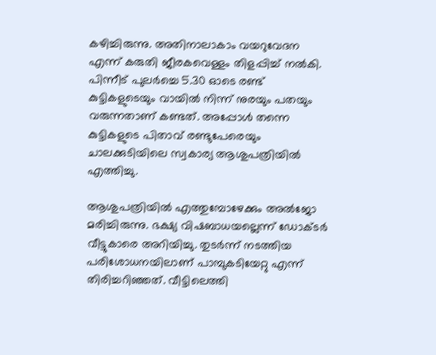കഴിച്ചിരുന്നു. അതിനാലാകാം വയറുവേദന എന്ന് കരുതി ജീരകവെള്ളം തിളപ്പിച്ച് നല്‍കി. പിന്നീട് പുലര്‍ച്ചെ 5.30 ഓടെ രണ്ട് കുട്ടികളുടെയും വായില്‍ നിന്ന് നുരയും പതയും വരുന്നതാണ് കണ്ടത്. അപ്പോള്‍ തന്നെ കുട്ടികളുടെ പിതാവ് രണ്ടുപേരെയും ചാലക്കുടിയിലെ സ്വകാര്യ ആശുപത്രിയില്‍ എത്തിച്ചു.

ആശുപത്രിയില്‍ എത്തുമ്പോഴേക്കും അല്‍ജോ മരിച്ചിരുന്നു. ഭക്ഷ്യ വിഷബാധയല്ലെന്ന് ഡോക്ടര്‍ വീട്ടുകാരെ അറിയിച്ചു. തുടര്‍ന്ന് നടത്തിയ പരിശോധനയിലാണ് പാമ്പുകടിയേറ്റു എന്ന് തിരിച്ചറിഞ്ഞത്. വീട്ടിലെത്തി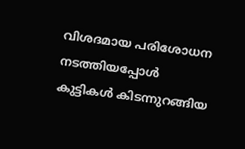വിശദമായ പരിശോധന നടത്തിയപ്പോള്‍ കുട്ടികള്‍ കിടന്നുറങ്ങിയ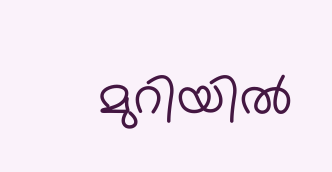മുറിയില്‍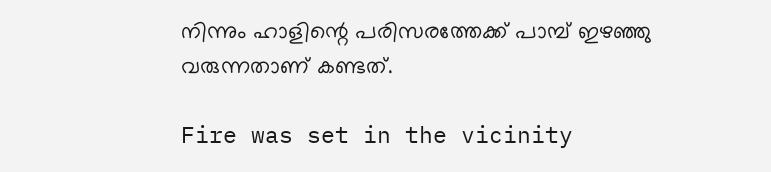നിന്നും ഹാളിന്റെ പരിസരത്തേക്ക് പാമ്പ് ഇഴഞ്ഞു വരുന്നതാണ് കണ്ടത്.

Fire was set in the vicinity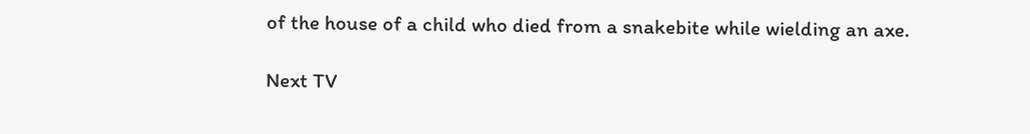of the house of a child who died from a snakebite while wielding an axe.

Next TV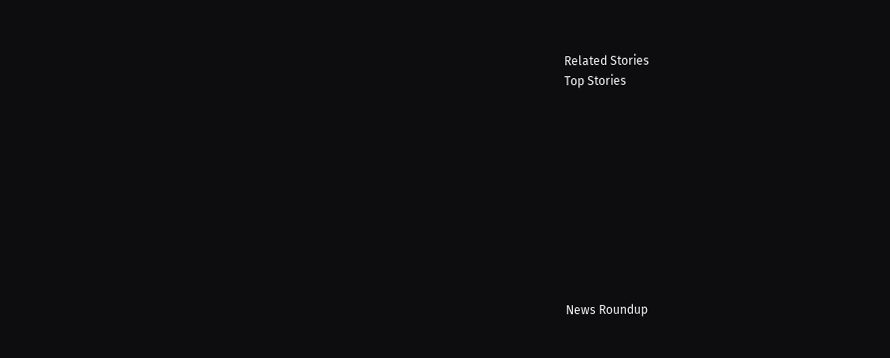Related Stories
Top Stories










News Roundup